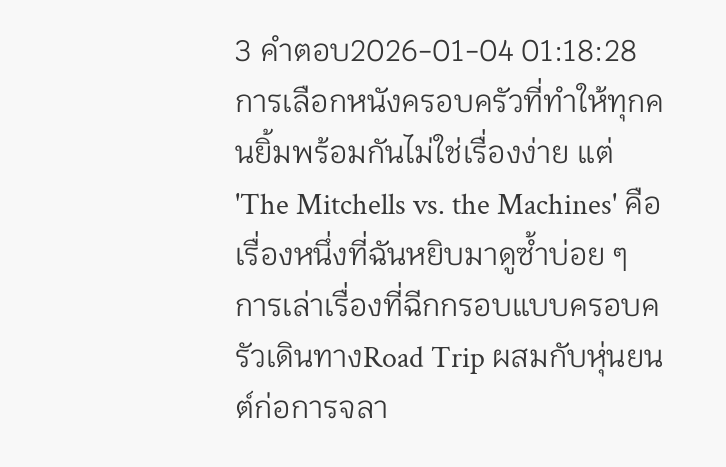3 คำตอบ2026-01-04 01:18:28
การเลือกหนังครอบครัวที่ทำให้ทุกคนยิ้มพร้อมกันไม่ใช่เรื่องง่าย แต่ 'The Mitchells vs. the Machines' คือเรื่องหนึ่งที่ฉันหยิบมาดูซ้ำบ่อย ๆ
การเล่าเรื่องที่ฉีกกรอบแบบครอบครัวเดินทางRoad Trip ผสมกับหุ่นยนต์ก่อการจลา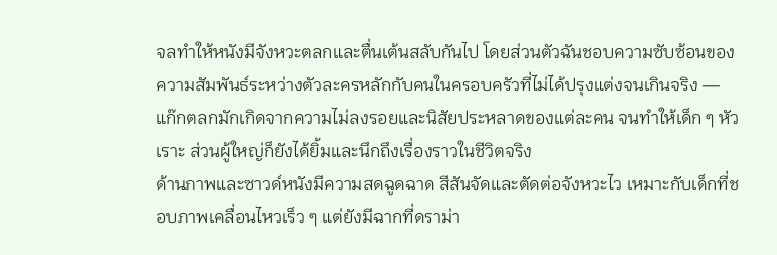จลทำให้หนังมีจังหวะตลกและตื่นเต้นสลับกันไป โดยส่วนตัวฉันชอบความซับซ้อนของความสัมพันธ์ระหว่างตัวละครหลักกับคนในครอบครัวที่ไม่ได้ปรุงแต่งจนเกินจริง — แก๊กตลกมักเกิดจากความไม่ลงรอยและนิสัยประหลาดของแต่ละคน จนทำให้เด็ก ๆ หัวเราะ ส่วนผู้ใหญ่ก็ยังได้ยิ้มและนึกถึงเรื่องราวในชีวิตจริง
ด้านภาพและซาวด์หนังมีความสดฉูดฉาด สีสันจัดและตัดต่อจังหวะไว เหมาะกับเด็กที่ชอบภาพเคลื่อนไหวเร็ว ๆ แต่ยังมีฉากที่ดราม่า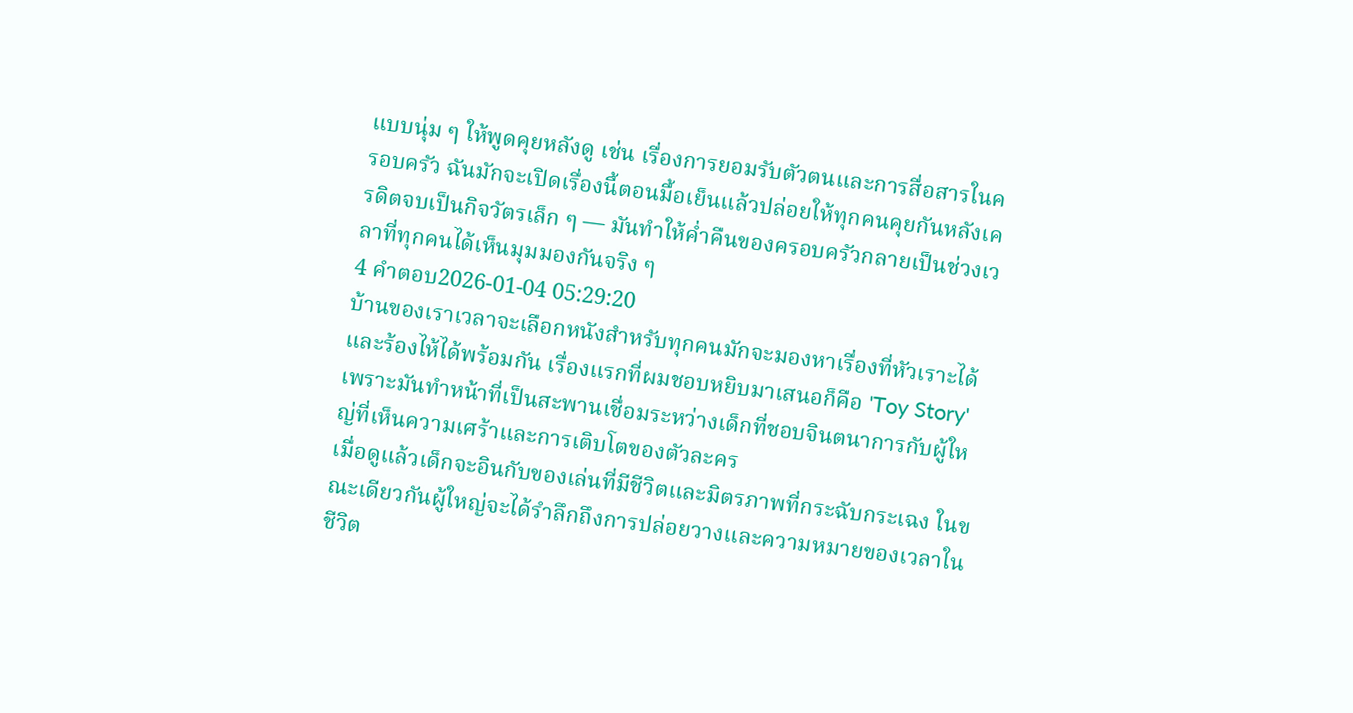แบบนุ่ม ๆ ให้พูดคุยหลังดู เช่น เรื่องการยอมรับตัวตนและการสื่อสารในครอบครัว ฉันมักจะเปิดเรื่องนี้ตอนมื้อเย็นแล้วปล่อยให้ทุกคนคุยกันหลังเครดิตจบเป็นกิจวัตรเล็ก ๆ — มันทำให้ค่ำคืนของครอบครัวกลายเป็นช่วงเวลาที่ทุกคนได้เห็นมุมมองกันจริง ๆ
4 คำตอบ2026-01-04 05:29:20
บ้านของเราเวลาจะเลือกหนังสำหรับทุกคนมักจะมองหาเรื่องที่หัวเราะได้และร้องไห้ได้พร้อมกัน เรื่องแรกที่ผมชอบหยิบมาเสนอก็คือ 'Toy Story' เพราะมันทำหน้าที่เป็นสะพานเชื่อมระหว่างเด็กที่ชอบจินตนาการกับผู้ใหญ่ที่เห็นความเศร้าและการเติบโตของตัวละคร
เมื่อดูแล้วเด็กจะอินกับของเล่นที่มีชีวิตและมิตรภาพที่กระฉับกระเฉง ในขณะเดียวกันผู้ใหญ่จะได้รำลึกถึงการปล่อยวางและความหมายของเวลาในชีวิต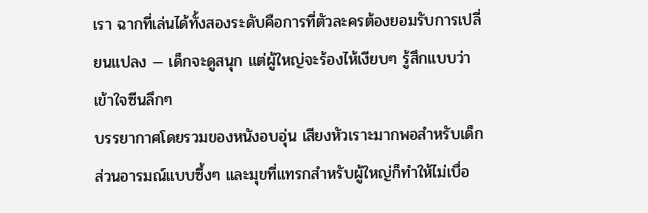เรา ฉากที่เล่นได้ทั้งสองระดับคือการที่ตัวละครต้องยอมรับการเปลี่ยนแปลง — เด็กจะดูสนุก แต่ผู้ใหญ่จะร้องไห้เงียบๆ รู้สึกแบบว่าเข้าใจซีนลึกๆ
บรรยากาศโดยรวมของหนังอบอุ่น เสียงหัวเราะมากพอสำหรับเด็ก ส่วนอารมณ์แบบซึ้งๆ และมุขที่แทรกสำหรับผู้ใหญ่ก็ทำให้ไม่เบื่อ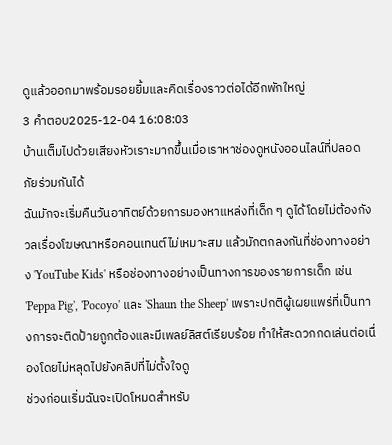ดูแล้วออกมาพร้อมรอยยิ้มและคิดเรื่องราวต่อได้อีกพักใหญ่
3 คำตอบ2025-12-04 16:08:03
บ้านเต็มไปด้วยเสียงหัวเราะมากขึ้นเมื่อเราหาช่องดูหนังออนไลน์ที่ปลอดภัยร่วมกันได้
ฉันมักจะเริ่มคืนวันอาทิตย์ด้วยการมองหาแหล่งที่เด็ก ๆ ดูได้โดยไม่ต้องกังวลเรื่องโฆษณาหรือคอนเทนต์ไม่เหมาะสม แล้วมักตกลงกันที่ช่องทางอย่าง 'YouTube Kids' หรือช่องทางอย่างเป็นทางการของรายการเด็ก เช่น 'Peppa Pig', 'Pocoyo' และ 'Shaun the Sheep' เพราะปกติผู้เผยแพร่ที่เป็นทางการจะติดป้ายถูกต้องและมีเพลย์ลิสต์เรียบร้อย ทำให้สะดวกกดเล่นต่อเนื่องโดยไม่หลุดไปยังคลิปที่ไม่ตั้งใจดู
ช่วงก่อนเริ่มฉันจะเปิดโหมดสำหรับ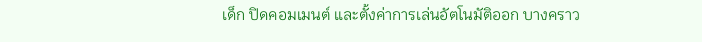เด็ก ปิดคอมเมนต์ และตั้งค่าการเล่นอัตโนมัติออก บางคราว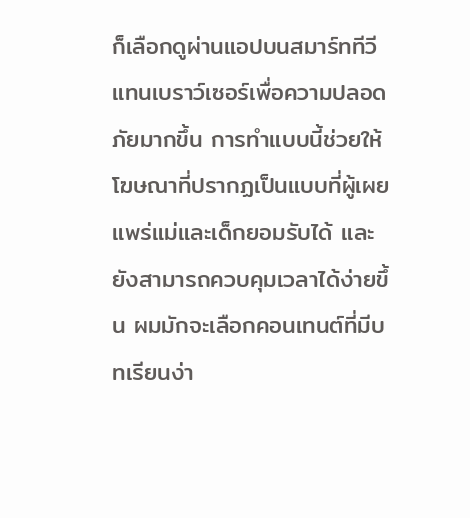ก็เลือกดูผ่านแอปบนสมาร์ททีวีแทนเบราว์เซอร์เพื่อความปลอดภัยมากขึ้น การทำแบบนี้ช่วยให้โฆษณาที่ปรากฏเป็นแบบที่ผู้เผยแพร่แม่และเด็กยอมรับได้ และยังสามารถควบคุมเวลาได้ง่ายขึ้น ผมมักจะเลือกคอนเทนต์ที่มีบทเรียนง่า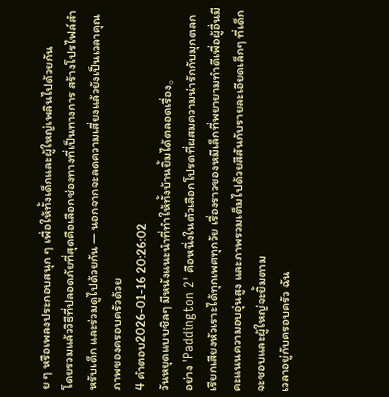ย ๆ หรือเพลงประกอบสนุก ๆ เพื่อให้ทั้งเด็กและผู้ใหญ่เพลินไปด้วยกัน
โดยรวมแล้ววิธีที่ปลอดภัยที่สุดคือเลือกช่องทางที่เป็นทางการ สร้างโปรไฟล์สำหรับเด็ก และร่วมดูไปด้วยกัน — นอกจากจะลดความเสี่ยงแล้วยังเป็นเวลาคุณภาพของครอบครัวด้วย
4 คำตอบ2026-01-16 20:26:02
วันหยุดแบบชิลๆ มีหนังแนะนำที่ทำให้ทั้งบ้านยิ้มได้ตลอดเรื่อง。
อย่าง 'Paddington 2' คือหนึ่งในตัวเลือกโปรดที่ผสมความน่ารักกับมุกตลกเรียกเสียงหัวเราะได้ทุกเพศทุกวัย เรื่องราวของหมีเล็กที่พยายามทำดีเพื่อผู้อื่นมีคะแนนความอบอุ่นสูง และภาพรวมเต็มไปด้วยสีสันกับรายละเอียดเล็กๆ ที่เด็กจะชอบและผู้ใหญ่จะยิ้มตาม
เวลาอยู่กับครอบครัว ฉัน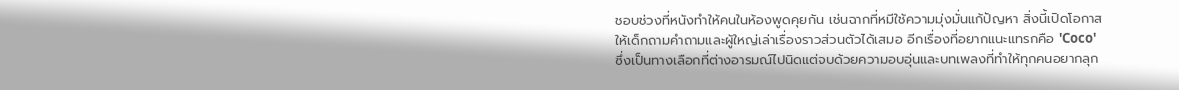ชอบช่วงที่หนังทำให้คนในห้องพูดคุยกัน เช่นฉากที่หมีใช้ความมุ่งมั่นแก้ปัญหา สิ่งนี้เปิดโอกาสให้เด็กถามคำถามและผู้ใหญ่เล่าเรื่องราวส่วนตัวได้เสมอ อีกเรื่องที่อยากแนะแทรกคือ 'Coco' ซึ่งเป็นทางเลือกที่ต่างอารมณ์ไปนิดแต่จบด้วยความอบอุ่นและบทเพลงที่ทำให้ทุกคนอยากลุก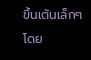ขึ้นเต้นเล็กๆ
โดย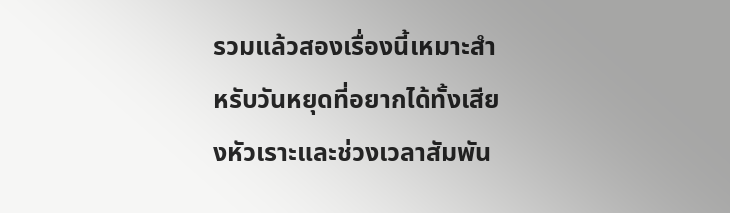รวมแล้วสองเรื่องนี้เหมาะสำหรับวันหยุดที่อยากได้ทั้งเสียงหัวเราะและช่วงเวลาสัมพัน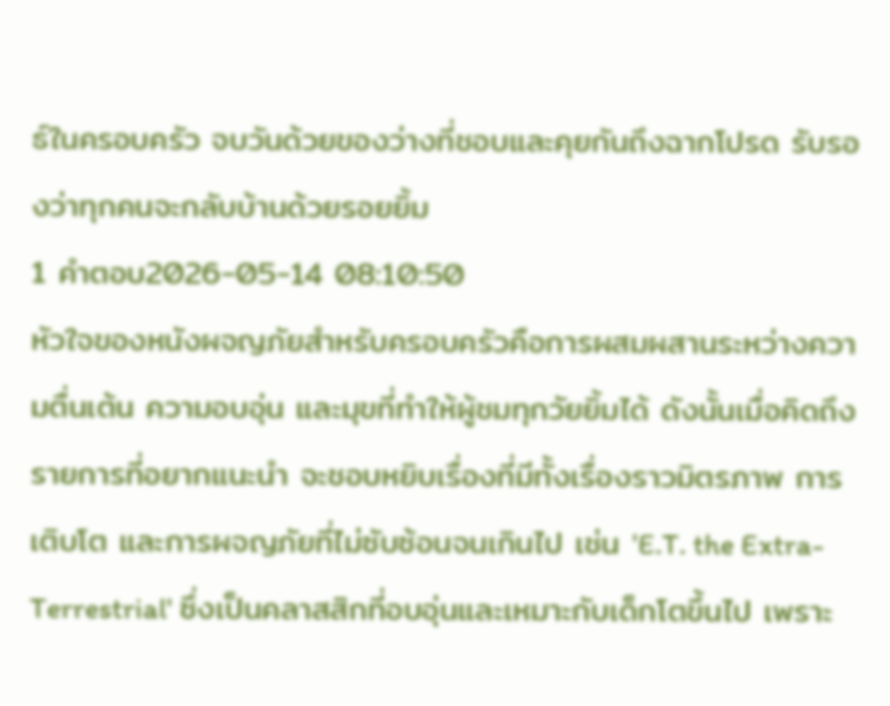ธ์ในครอบครัว จบวันด้วยของว่างที่ชอบและคุยกันถึงฉากโปรด รับรองว่าทุกคนจะกลับบ้านด้วยรอยยิ้ม
1 คำตอบ2026-05-14 08:10:50
หัวใจของหนังผจญภัยสำหรับครอบครัวคือการผสมผสานระหว่างความตื่นเต้น ความอบอุ่น และมุขที่ทำให้ผู้ชมทุกวัยยิ้มได้ ดังนั้นเมื่อคิดถึงรายการที่อยากแนะนำ จะชอบหยิบเรื่องที่มีทั้งเรื่องราวมิตรภาพ การเติบโต และการผจญภัยที่ไม่ซับซ้อนจนเกินไป เช่น 'E.T. the Extra-Terrestrial' ซึ่งเป็นคลาสสิกที่อบอุ่นและเหมาะกับเด็กโตขึ้นไป เพราะ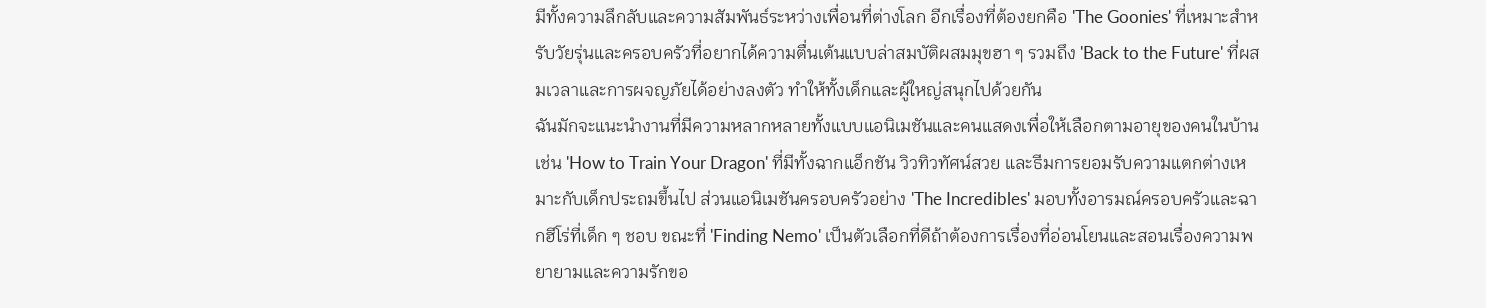มีทั้งความลึกลับและความสัมพันธ์ระหว่างเพื่อนที่ต่างโลก อีกเรื่องที่ต้องยกคือ 'The Goonies' ที่เหมาะสำหรับวัยรุ่นและครอบครัวที่อยากได้ความตื่นเต้นแบบล่าสมบัติผสมมุขฮา ๆ รวมถึง 'Back to the Future' ที่ผสมเวลาและการผจญภัยได้อย่างลงตัว ทำให้ทั้งเด็กและผู้ใหญ่สนุกไปด้วยกัน
ฉันมักจะแนะนำงานที่มีความหลากหลายทั้งแบบแอนิเมชันและคนแสดงเพื่อให้เลือกตามอายุของคนในบ้าน เช่น 'How to Train Your Dragon' ที่มีทั้งฉากแอ็กชัน วิวทิวทัศน์สวย และธีมการยอมรับความแตกต่างเหมาะกับเด็กประถมขึ้นไป ส่วนแอนิเมชันครอบครัวอย่าง 'The Incredibles' มอบทั้งอารมณ์ครอบครัวและฉากฮีโร่ที่เด็ก ๆ ชอบ ขณะที่ 'Finding Nemo' เป็นตัวเลือกที่ดีถ้าต้องการเรื่องที่อ่อนโยนและสอนเรื่องความพยายามและความรักขอ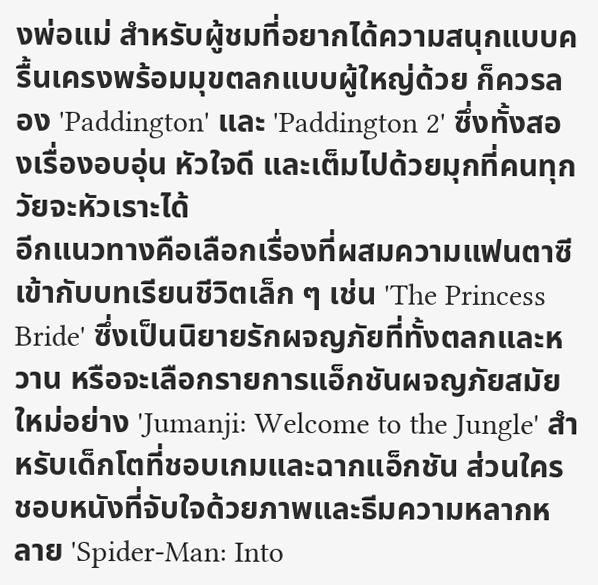งพ่อแม่ สำหรับผู้ชมที่อยากได้ความสนุกแบบครื้นเครงพร้อมมุขตลกแบบผู้ใหญ่ด้วย ก็ควรลอง 'Paddington' และ 'Paddington 2' ซึ่งทั้งสองเรื่องอบอุ่น หัวใจดี และเต็มไปด้วยมุกที่คนทุกวัยจะหัวเราะได้
อีกแนวทางคือเลือกเรื่องที่ผสมความแฟนตาซีเข้ากับบทเรียนชีวิตเล็ก ๆ เช่น 'The Princess Bride' ซึ่งเป็นนิยายรักผจญภัยที่ทั้งตลกและหวาน หรือจะเลือกรายการแอ็กชันผจญภัยสมัยใหม่อย่าง 'Jumanji: Welcome to the Jungle' สำหรับเด็กโตที่ชอบเกมและฉากแอ็กชัน ส่วนใครชอบหนังที่จับใจด้วยภาพและธีมความหลากหลาย 'Spider-Man: Into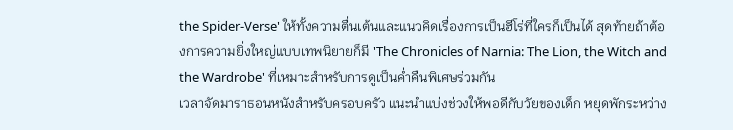the Spider-Verse' ให้ทั้งความตื่นเต้นและแนวคิดเรื่องการเป็นฮีโร่ที่ใครก็เป็นได้ สุดท้ายถ้าต้องการความยิ่งใหญ่แบบเทพนิยายก็มี 'The Chronicles of Narnia: The Lion, the Witch and the Wardrobe' ที่เหมาะสำหรับการดูเป็นค่ำคืนพิเศษร่วมกัน
เวลาจัดมาราธอนหนังสำหรับครอบครัว แนะนำแบ่งช่วงให้พอดีกับวัยของเด็ก หยุดพักระหว่าง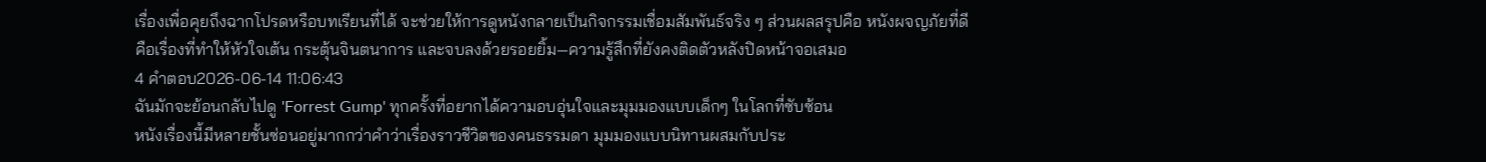เรื่องเพื่อคุยถึงฉากโปรดหรือบทเรียนที่ได้ จะช่วยให้การดูหนังกลายเป็นกิจกรรมเชื่อมสัมพันธ์จริง ๆ ส่วนผลสรุปคือ หนังผจญภัยที่ดีคือเรื่องที่ทำให้หัวใจเต้น กระตุ้นจินตนาการ และจบลงด้วยรอยยิ้ม—ความรู้สึกที่ยังคงติดตัวหลังปิดหน้าจอเสมอ
4 คำตอบ2026-06-14 11:06:43
ฉันมักจะย้อนกลับไปดู 'Forrest Gump' ทุกครั้งที่อยากได้ความอบอุ่นใจและมุมมองแบบเด็กๆ ในโลกที่ซับซ้อน
หนังเรื่องนี้มีหลายชั้นซ่อนอยู่มากกว่าคำว่าเรื่องราวชีวิตของคนธรรมดา มุมมองแบบนิทานผสมกับประ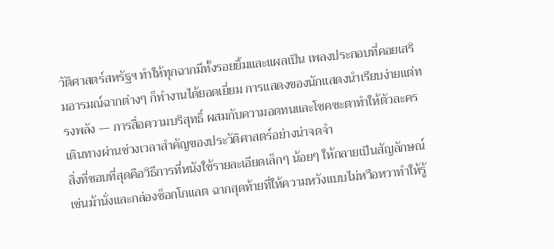วัติศาสตร์สหรัฐฯ ทำให้ทุกฉากมีทั้งรอยยิ้มและแผลเป็น เพลงประกอบที่คอยเสริมอารมณ์ฉากต่างๆ ก็ทำงานได้ยอดเยี่ยม การแสดงของนักแสดงนำเรียบง่ายแต่ทรงพลัง — การสื่อความบริสุทธิ์ ผสมกับความอดทนและโชคชะตาทำให้ตัวละครเดินทางผ่านช่วงเวลาสำคัญของประวัติศาสตร์อย่างน่าจดจำ
สิ่งที่ชอบที่สุดคือวิธีการที่หนังใช้รายละเอียดเล็กๆ น้อยๆ ให้กลายเป็นสัญลักษณ์ เช่นม้านั่งและกล่องช็อกโกแลต ฉากสุดท้ายที่ให้ความหวังแบบไม่หวือหวาทำให้รู้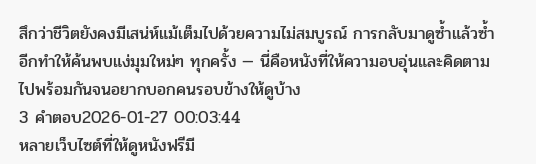สึกว่าชีวิตยังคงมีเสน่ห์แม้เต็มไปด้วยความไม่สมบูรณ์ การกลับมาดูซ้ำแล้วซ้ำอีกทำให้ค้นพบแง่มุมใหม่ๆ ทุกครั้ง — นี่คือหนังที่ให้ความอบอุ่นและคิดตามไปพร้อมกันจนอยากบอกคนรอบข้างให้ดูบ้าง
3 คำตอบ2026-01-27 00:03:44
หลายเว็บไซต์ที่ให้ดูหนังฟรีมี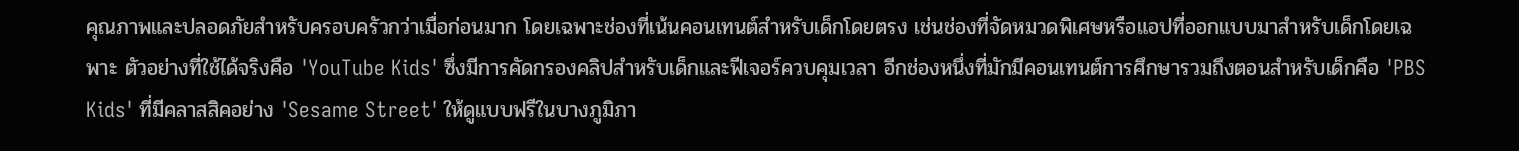คุณภาพและปลอดภัยสำหรับครอบครัวกว่าเมื่อก่อนมาก โดยเฉพาะช่องที่เน้นคอนเทนต์สำหรับเด็กโดยตรง เช่นช่องที่จัดหมวดพิเศษหรือแอปที่ออกแบบมาสำหรับเด็กโดยเฉพาะ ตัวอย่างที่ใช้ได้จริงคือ 'YouTube Kids' ซึ่งมีการคัดกรองคลิปสำหรับเด็กและฟีเจอร์ควบคุมเวลา อีกช่องหนึ่งที่มักมีคอนเทนต์การศึกษารวมถึงตอนสำหรับเด็กคือ 'PBS Kids' ที่มีคลาสสิคอย่าง 'Sesame Street' ให้ดูแบบฟรีในบางภูมิภา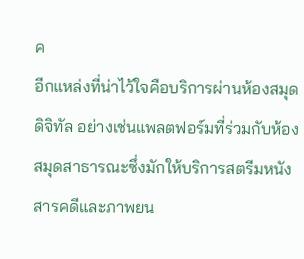ค
อีกแหล่งที่น่าไว้ใจคือบริการผ่านห้องสมุดดิจิทัล อย่างเช่นแพลตฟอร์มที่ร่วมกับห้องสมุดสาธารณะซึ่งมักให้บริการสตรีมหนังสารคดีและภาพยน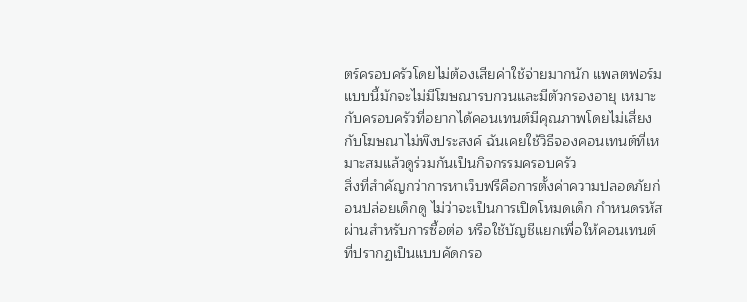ตร์ครอบครัวโดยไม่ต้องเสียค่าใช้จ่ายมากนัก แพลตฟอร์มแบบนี้มักจะไม่มีโฆษณารบกวนและมีตัวกรองอายุ เหมาะกับครอบครัวที่อยากได้คอนเทนต์มีคุณภาพโดยไม่เสี่ยงกับโฆษณาไม่พึงประสงค์ ฉันเคยใช้วิธีจองคอนเทนต์ที่เหมาะสมแล้วดูร่วมกันเป็นกิจกรรมครอบครัว
สิ่งที่สำคัญกว่าการหาเว็บฟรีคือการตั้งค่าความปลอดภัยก่อนปล่อยเด็กดู ไม่ว่าจะเป็นการเปิดโหมดเด็ก กำหนดรหัสผ่านสำหรับการซื้อต่อ หรือใช้บัญชีแยกเพื่อให้คอนเทนต์ที่ปรากฏเป็นแบบคัดกรอ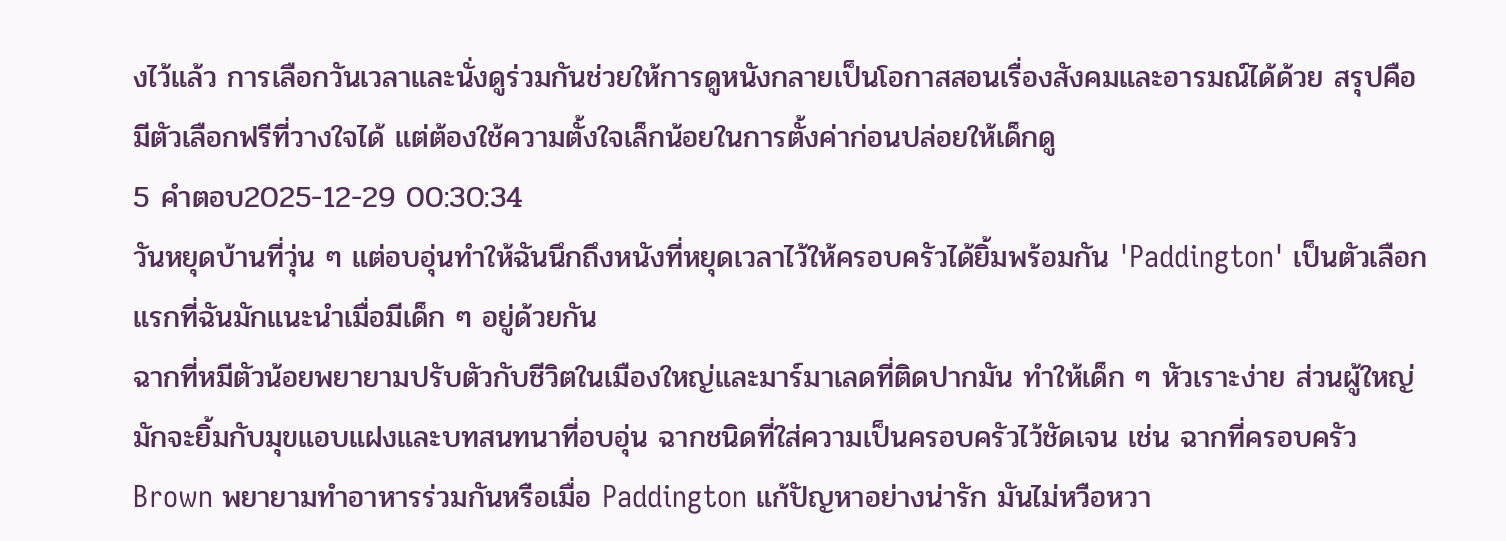งไว้แล้ว การเลือกวันเวลาและนั่งดูร่วมกันช่วยให้การดูหนังกลายเป็นโอกาสสอนเรื่องสังคมและอารมณ์ได้ด้วย สรุปคือมีตัวเลือกฟรีที่วางใจได้ แต่ต้องใช้ความตั้งใจเล็กน้อยในการตั้งค่าก่อนปล่อยให้เด็กดู
5 คำตอบ2025-12-29 00:30:34
วันหยุดบ้านที่วุ่น ๆ แต่อบอุ่นทำให้ฉันนึกถึงหนังที่หยุดเวลาไว้ให้ครอบครัวได้ยิ้มพร้อมกัน 'Paddington' เป็นตัวเลือกแรกที่ฉันมักแนะนำเมื่อมีเด็ก ๆ อยู่ด้วยกัน
ฉากที่หมีตัวน้อยพยายามปรับตัวกับชีวิตในเมืองใหญ่และมาร์มาเลดที่ติดปากมัน ทำให้เด็ก ๆ หัวเราะง่าย ส่วนผู้ใหญ่มักจะยิ้มกับมุขแอบแฝงและบทสนทนาที่อบอุ่น ฉากชนิดที่ใส่ความเป็นครอบครัวไว้ชัดเจน เช่น ฉากที่ครอบครัว Brown พยายามทำอาหารร่วมกันหรือเมื่อ Paddington แก้ปัญหาอย่างน่ารัก มันไม่หวือหวา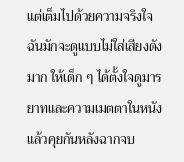แต่เต็มไปด้วยความจริงใจ
ฉันมักจะดูแบบไม่ใส่เสียงดังมาก ให้เด็ก ๆ ได้ตั้งใจดูมารยาทและความเมตตาในหนัง แล้วคุยกันหลังฉากจบ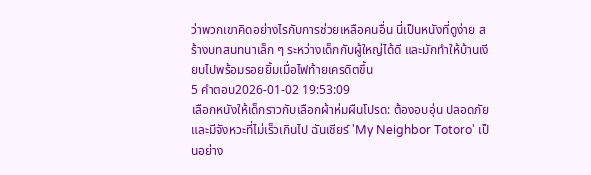ว่าพวกเขาคิดอย่างไรกับการช่วยเหลือคนอื่น นี่เป็นหนังที่ดูง่าย สร้างบทสนทนาเล็ก ๆ ระหว่างเด็กกับผู้ใหญ่ได้ดี และมักทำให้บ้านเงียบไปพร้อมรอยยิ้มเมื่อไฟท้ายเครดิตขึ้น
5 คำตอบ2026-01-02 19:53:09
เลือกหนังให้เด็กราวกับเลือกผ้าห่มผืนโปรด: ต้องอบอุ่น ปลอดภัย และมีจังหวะที่ไม่เร็วเกินไป ฉันเชียร์ 'My Neighbor Totoro' เป็นอย่าง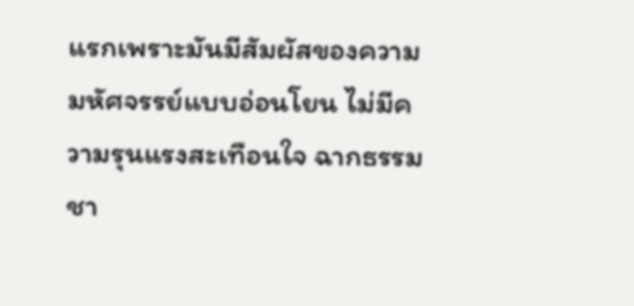แรกเพราะมันมีสัมผัสของความมหัศจรรย์แบบอ่อนโยน ไม่มีความรุนแรงสะเทือนใจ ฉากธรรมชา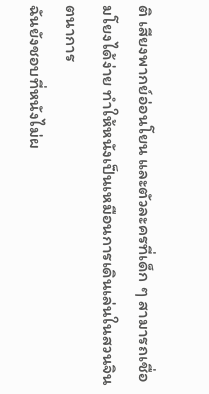ติ เสียงพากย์อ่อนโยน และตัวละครที่เด็ก ๆ สามารถเชื่อมโยงได้ง่าย ทำให้หนังเป็นเหมือนการเดินเล่นในสวนจินตนาการ
ฉันยังชอบที่หนังไม่ผ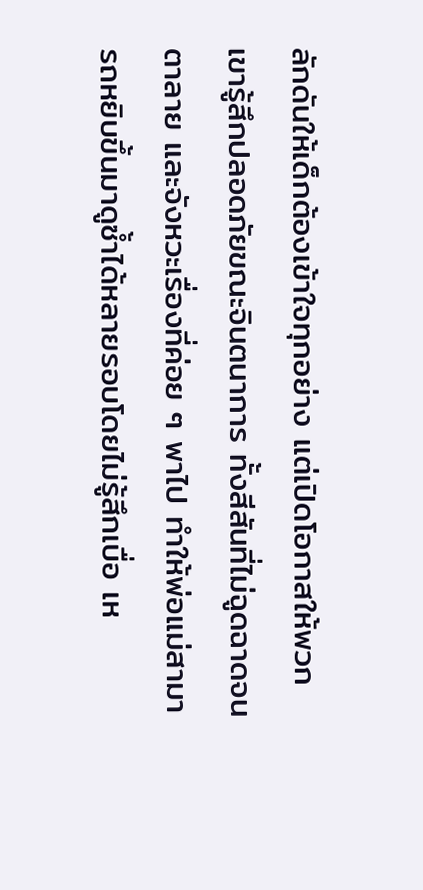ลักดันให้เด็กต้องเข้าใจทุกอย่าง แต่เปิดโอกาสให้พวกเขารู้สึกปลอดภัยขณะจินตนาการ ทั้งสีสันที่ไม่ฉูดฉาดจนตาลาย และจังหวะเรื่องที่ค่อย ๆ พาไป ทำให้พ่อแม่สามารถหยิบขึ้นมาดูซ้ำได้หลายรอบโดยไม่รู้สึกเบื่อ เห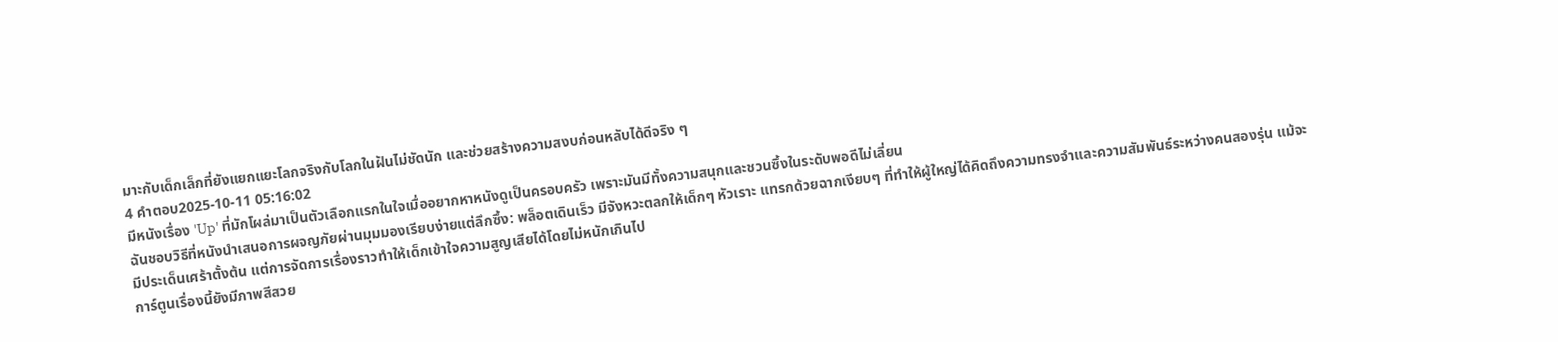มาะกับเด็กเล็กที่ยังแยกแยะโลกจริงกับโลกในฝันไม่ชัดนัก และช่วยสร้างความสงบก่อนหลับได้ดีจริง ๆ
4 คำตอบ2025-10-11 05:16:02
มีหนังเรื่อง 'Up' ที่มักโผล่มาเป็นตัวเลือกแรกในใจเมื่ออยากหาหนังดูเป็นครอบครัว เพราะมันมีทั้งความสนุกและชวนซึ้งในระดับพอดีไม่เลี่ยน
ฉันชอบวิธีที่หนังนำเสนอการผจญภัยผ่านมุมมองเรียบง่ายแต่ลึกซึ้ง: พล็อตเดินเร็ว มีจังหวะตลกให้เด็กๆ หัวเราะ แทรกด้วยฉากเงียบๆ ที่ทำให้ผู้ใหญ่ได้คิดถึงความทรงจำและความสัมพันธ์ระหว่างคนสองรุ่น แม้จะมีประเด็นเศร้าตั้งต้น แต่การจัดการเรื่องราวทำให้เด็กเข้าใจความสูญเสียได้โดยไม่หนักเกินไป
การ์ตูนเรื่องนี้ยังมีภาพสีสวย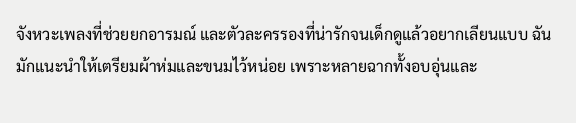จังหวะเพลงที่ช่วยยกอารมณ์ และตัวละครรองที่น่ารักจนเด็กดูแล้วอยากเลียนแบบ ฉันมักแนะนำให้เตรียมผ้าห่มและขนมไว้หน่อย เพราะหลายฉากทั้งอบอุ่นและ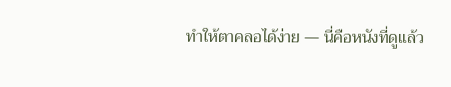ทำให้ตาคลอได้ง่าย — นี่คือหนังที่ดูแล้ว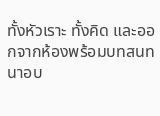ทั้งหัวเราะ ทั้งคิด และออกจากห้องพร้อมบทสนทนาอบ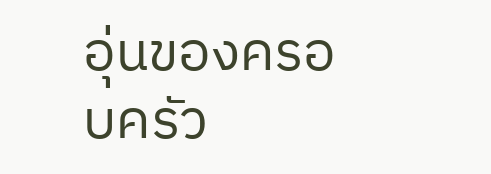อุ่นของครอบครัว